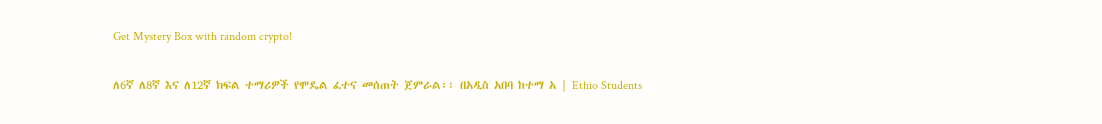Get Mystery Box with random crypto!

ለ6ኛ ለ8ኛ እና ለ12ኛ ክፍል ተማሪዎች የሞዴል ፈተና መሰጠት ጀምራል፡፡ በአዲስ አበባ ከተማ አ | Ethio Students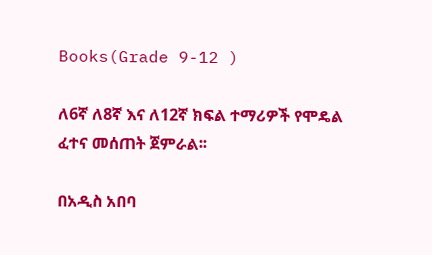Books(Grade 9-12 )

ለ6ኛ ለ8ኛ እና ለ12ኛ ክፍል ተማሪዎች የሞዴል ፈተና መሰጠት ጀምራል፡፡

በአዲስ አበባ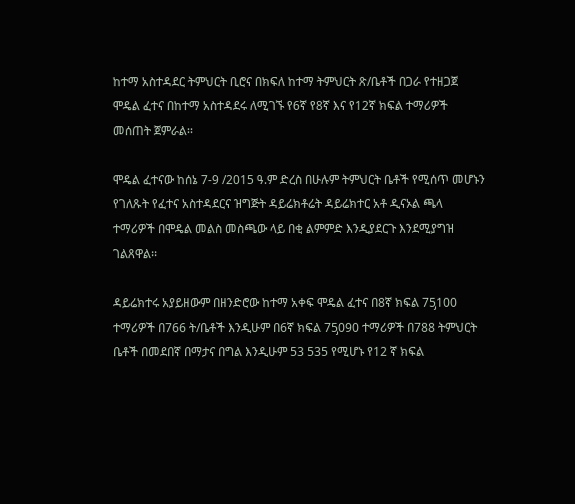ከተማ አስተዳደር ትምህርት ቢሮና በክፍለ ከተማ ትምህርት ጽ/ቤቶች በጋራ የተዘጋጀ ሞዴል ፈተና በከተማ አስተዳደሩ ለሚገኙ የ6ኛ የ8ኛ እና የ12ኛ ክፍል ተማሪዎች መሰጠት ጀምራል፡፡

ሞዴል ፈተናው ከሰኔ 7-9 /2015 ዓ.ም ድረስ በሁሉም ትምህርት ቤቶች የሚሰጥ መሆኑን የገለጹት የፈተና አስተዳደርና ዝግጅት ዳይሬክቶሬት ዳይሬክተር አቶ ዲናኦል ጫላ ተማሪዎች በሞዴል መልስ መስጫው ላይ በቂ ልምምድ እንዲያደርጉ እንደሚያግዝ ገልጸዋል፡፡

ዳይሬክተሩ አያይዘውም በዘንድሮው ከተማ አቀፍ ሞዴል ፈተና በ8ኛ ክፍል 75̡100 ተማሪዎች በ766 ት/ቤቶች እንዲሁም በ6ኛ ክፍል 75̡090 ተማሪዎች በ788 ትምህርት ቤቶች በመደበኛ በማታና በግል እንዲሁም 53 535 የሚሆኑ የ12 ኛ ክፍል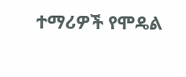ተማሪዎች የሞዴል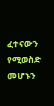ፈተናውን የሚወስድ መሆኑን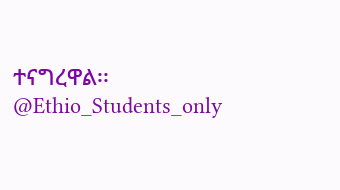ተናግረዋል፡፡
@Ethio_Students_only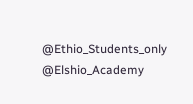@Ethio_Students_only
@Elshio_Academy